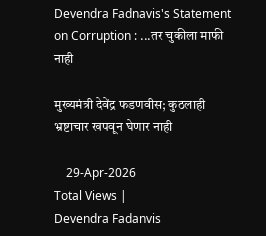Devendra Fadnavis's Statement on Corruption : ...तर चुकीला माफी नाही

मुख्यमंत्री देवेंद्र फडणवीस; कुठलाही भ्रष्टाचार खपवून घेणार नाही

    29-Apr-2026
Total Views |
Devendra Fadanvis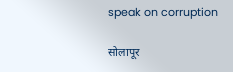speak on corruption

सोलापूर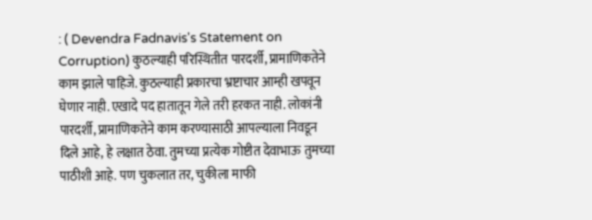: ( Devendra Fadnavis's Statement on Corruption) कुठल्याही परिस्थितीत पारदर्शी, प्रामाणिकतेने काम झाले पाहिजे. कुठल्याही प्रकारचा भ्रष्टाचार आम्ही खपवून घेणार नाही. एखादे पद हातातून गेले तरी हरकत नाही. लोकांनी पारदर्शी, प्रामाणिकतेने काम करण्यासाठी आपल्याला निवडून दिले आहे, हे लक्षात ठेवा. तुमच्या प्रत्येक गोष्टीत देवाभाऊ तुमच्या पाठीशी आहे. पण चुकलात तर, चुकीला माफी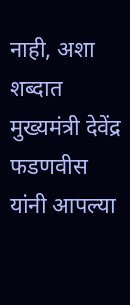नाही, अशा शब्दात मुख्यमंत्री देवेंद्र फडणवीस यांनी आपल्या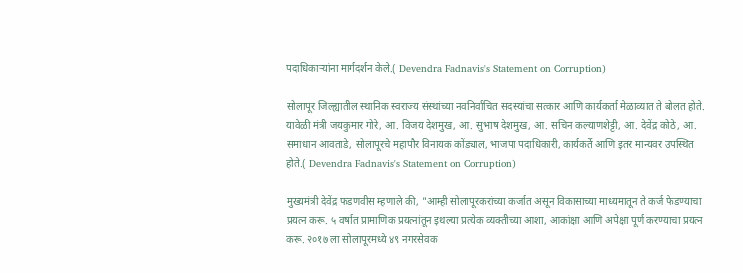पदाधिकाऱ्यांना मार्गदर्शन केले.( Devendra Fadnavis's Statement on Corruption)

सोलापूर जिल्ह्यातील स्थानिक स्वराज्य संस्थांच्या नवनिर्वाचित सदस्यांचा सत्कार आणि कार्यकर्ता मेळाव्यात ते बोलत होते. यावेळी मंत्री जयकुमार गोरे, आ. विजय देशमुख, आ. सुभाष देशमुख, आ. सचिन कल्याणशेट्टी, आ. देवेंद्र कोठे, आ. समाधान आवताडे, सोलापूरचे महापौर विनायक कोंड्याल, भाजपा पदाधिकारी, कार्यकर्ते आणि इतर मान्यवर उपस्थित होते.( Devendra Fadnavis's Statement on Corruption)

मुख्यमंत्री देवेंद्र फडणवीस म्हणाले की, "आम्ही सोलापूरकरांच्या कर्जात असून विकासाच्या माध्यमातून ते कर्ज फेडण्याचा प्रयत्न करू. ५ वर्षात प्रामाणिक प्रयत्नांतून इथल्या प्रत्येक व्यक्तीच्या आशा, आकांक्षा आणि अपेक्षा पूर्ण करण्याचा प्रयत्न करू. २०१७ ला सोलापूरमध्ये ४९ नगरसेवक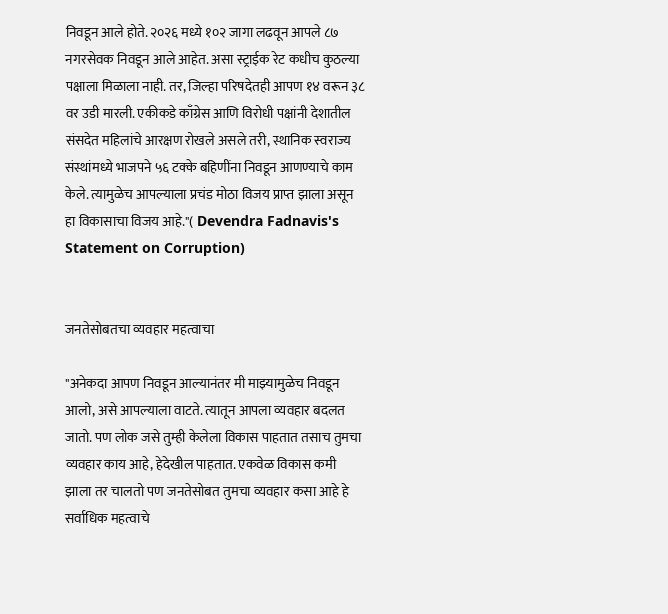निवडून आले होते. २०२६ मध्ये १०२ जागा लढवून आपले ८७ नगरसेवक निवडून आले आहेत. असा स्ट्राईक रेट कधीच कुठल्या पक्षाला मिळाला नाही. तर, जिल्हा परिषदेतही आपण १४ वरून ३८ वर उडी मारली. एकीकडे काँग्रेस आणि विरोधी पक्षांनी देशातील संसदेत महिलांचे आरक्षण रोखले असले तरी, स्थानिक स्वराज्य संस्थांमध्ये भाजपने ५६ टक्के बहिणींना निवडून आणण्याचे काम केले. त्यामुळेच आपल्याला प्रचंड मोठा विजय प्राप्त झाला असून हा विकासाचा विजय आहे."( Devendra Fadnavis's Statement on Corruption)


जनतेसोबतचा व्यवहार महत्वाचा

"अनेकदा आपण निवडून आल्यानंतर मी माझ्यामुळेच निवडून आलो, असे आपल्याला वाटते. त्यातून आपला व्यवहार बदलत जातो. पण लोक जसे तुम्ही केलेला विकास पाहतात तसाच तुमचा व्यवहार काय आहे, हेदेखील पाहतात. एकवेळ विकास कमी झाला तर चालतो पण जनतेसोबत तुमचा व्यवहार कसा आहे हे सर्वाधिक महत्वाचे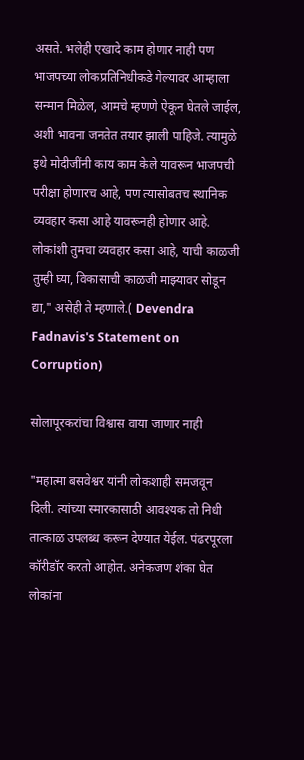असते. भलेही एखादे काम होणार नाही पण भाजपच्या लोकप्रतिनिधीकडे गेल्यावर आम्हाला सन्मान मिळेल, आमचे म्हणणे ऐकून घेतले जाईल, अशी भावना जनतेत तयार झाली पाहिजे. त्यामुळे इथे मोदीजींनी काय काम केले यावरून भाजपची परीक्षा होणारच आहे, पण त्यासोबतच स्थानिक व्यवहार कसा आहे यावरूनही होणार आहे. लोकांशी तुमचा व्यवहार कसा आहे, याची काळजी तुम्ही घ्या, विकासाची काळजी माझ्यावर सोडून द्या," असेही ते म्हणाले.( Devendra Fadnavis's Statement on Corruption)

सोलापूरकरांचा विश्वास वाया जाणार नाही

"महात्मा बसवेश्वर यांनी लोकशाही समजवून दिली. त्यांच्या स्मारकासाठी आवश्यक तो निधी तात्काळ उपलब्ध करून देण्यात येईल. पंढरपूरला कॉरीडॉर करतो आहोत. अनेकजण शंका घेत लोकांना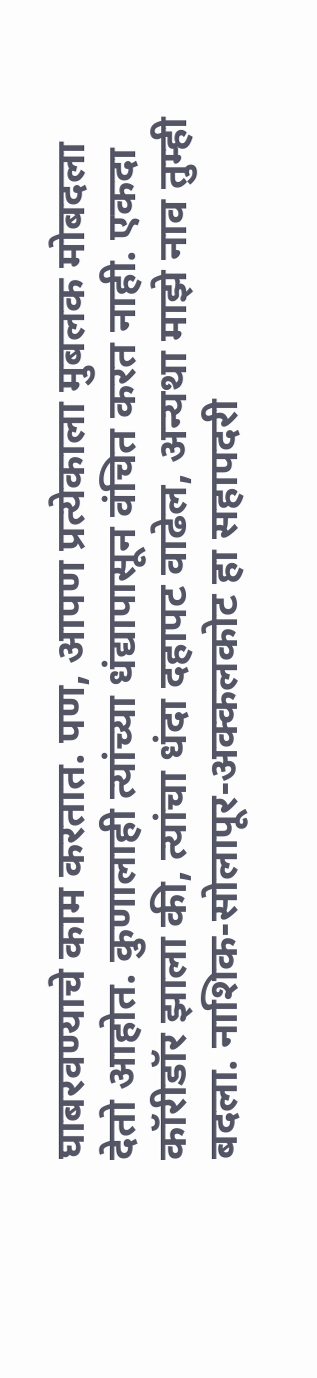घाबरवण्याचे काम करतात. पण, आपण प्रत्येकाला मुबलक मोबदला देतो आहोत. कुणालाही त्यांच्या धंद्यापासून वंचित करत नाही. एकदा कॉरीडॉर झाला की, त्यांचा धंदा दहापट वाढेल, अन्यथा माझे नाव तुम्ही बदला. नाशिक-सोलापूर-अक्कलकोट हा सहापदरी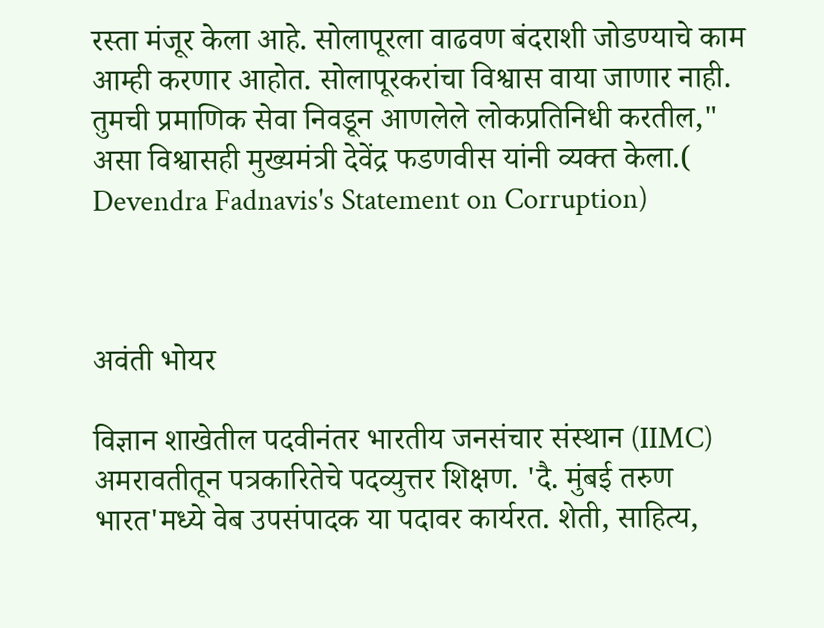रस्ता मंजूर केला आहे. सोलापूरला वाढवण बंदराशी जोडण्याचे काम आम्ही करणार आहोत. सोलापूरकरांचा विश्वास वाया जाणार नाही. तुमची प्रमाणिक सेवा निवडून आणलेले लोकप्रतिनिधी करतील," असा विश्वासही मुख्यमंत्री देवेंद्र फडणवीस यांनी व्यक्त केला.( Devendra Fadnavis's Statement on Corruption)



अवंती भोयर

विज्ञान शाखेतील पदवीनंतर भारतीय जनसंचार संस्थान (IIMC) अमरावतीतून पत्रकारितेचे पदव्युत्तर शिक्षण. 'दै. मुंबई तरुण भारत'मध्ये वेब उपसंपादक या पदावर कार्यरत. शेती, साहित्य,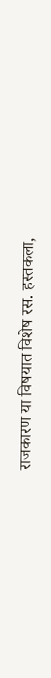राजकारण या विषयात विशेष रस. हस्तकला,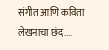संगीत आणि कविता लेखनाचा छंद....